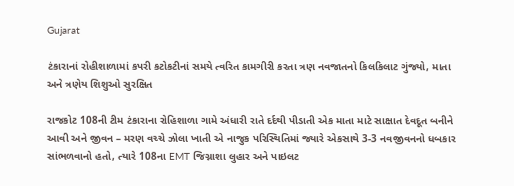Gujarat

ટંકારાનાં રોહીશાળામાં કપરી કટોકટીનાં સમયે ત્વરિત કામગીરી કરતા ત્રણ નવજાતનો કિલકિલાટ ગુંજ્યો, માતા અને ત્રણેય શિશુઓ સુરક્ષિત

રાજકોટ 108ની ટીમ ટંકારાના રોહિશાળા ગામે અંધારી રાતે દર્દથી પીડાતી એક માતા માટે સાક્ષાત દેવદૂત બનીને આવી અને જીવન – મરણ વચ્ચે ઝોલા ખાતી એ નાજુક પરિસ્થિતિમાં જ્યારે એકસાથે 3-3 નવજીવનનો ધબકાર સાંભળવાનો હતો, ત્યારે 108ના EMT જિગ્નાશા લુહાર અને પાઇલટ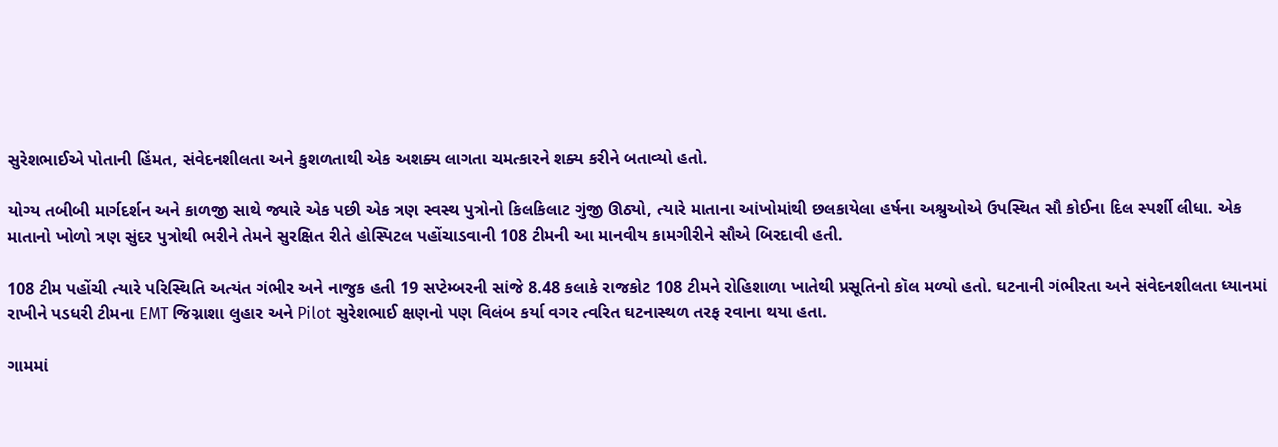સુરેશભાઈએ પોતાની હિંમત, સંવેદનશીલતા અને કુશળતાથી એક અશક્ય લાગતા ચમત્કારને શક્ય કરીને બતાવ્યો હતો.

યોગ્ય તબીબી માર્ગદર્શન અને કાળજી સાથે જ્યારે એક પછી એક ત્રણ સ્વસ્થ પુત્રોનો કિલકિલાટ ગુંજી ઊઠ્યો, ત્યારે માતાના આંખોમાંથી છલકાયેલા હર્ષના અશ્રુઓએ ઉપસ્થિત સૌ કોઈના દિલ સ્પર્શી લીધા. એક માતાનો ખોળો ત્રણ સુંદર પુત્રોથી ભરીને તેમને સુરક્ષિત રીતે હોસ્પિટલ પહોંચાડવાની 108 ટીમની આ માનવીય કામગીરીને સૌએ બિરદાવી હતી.

108 ટીમ પહોંચી ત્યારે પરિસ્થિતિ અત્યંત ગંભીર અને નાજુક હતી 19 સપ્ટેમ્બરની સાંજે 8.48 કલાકે રાજકોટ 108 ટીમને રોહિશાળા ખાતેથી પ્રસૂતિનો કૉલ મળ્યો હતો. ઘટનાની ગંભીરતા અને સંવેદનશીલતા ધ્યાનમાં રાખીને પડધરી ટીમના EMT જિગ્નાશા લુહાર અને Pilot સુરેશભાઈ ક્ષણનો પણ વિલંબ કર્યા વગર ત્વરિત ઘટનાસ્થળ તરફ રવાના થયા હતા.

ગામમાં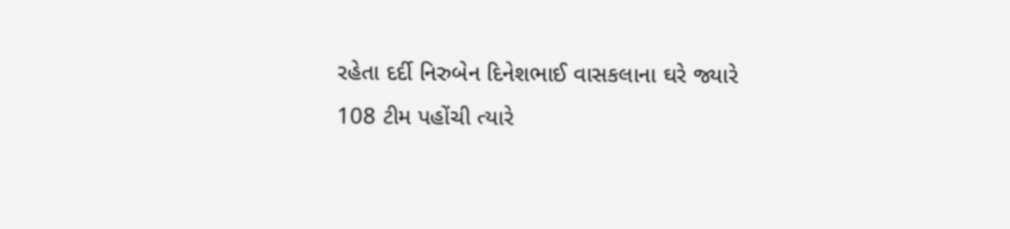રહેતા દર્દી નિરુબેન દિનેશભાઈ વાસકલાના ઘરે જ્યારે 108 ટીમ પહોંચી ત્યારે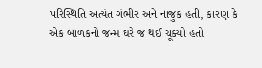પરિસ્થિતિ અત્યંત ગંભીર અને નાજુક હતી, કારણ કે એક બાળકનો જન્મ ઘરે જ થઈ ચૂક્યો હતો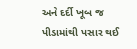અને દર્દી ખૂબ જ પીડામાંથી પસાર થઈ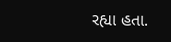રહ્યા હતા.